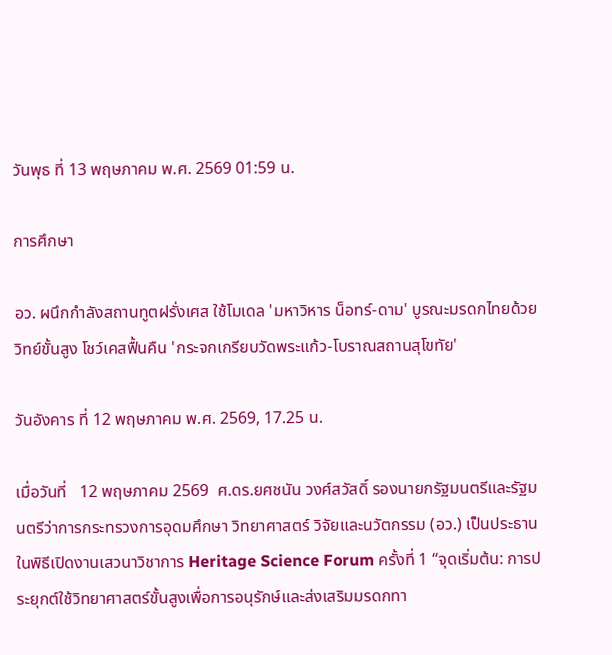วันพุธ ที่ 13 พฤษภาคม พ.ศ. 2569 01:59 น.

การศึกษา

อว. ผนึกกำลังสถานทูตฝรั่งเศส ใช้โมเดล 'มหาวิหาร น็อทร์-ดาม' บูรณะมรดกไทยด้วยวิทย์ขั้นสูง โชว์เคสฟื้นคืน 'กระจกเกรียบวัดพระแก้ว-โบราณสถานสุโขทัย'

วันอังคาร ที่ 12 พฤษภาคม พ.ศ. 2569, 17.25 น.

เมื่อวันที่   12 พฤษภาคม 2569  ศ.ดร.ยศชนัน วงศ์สวัสดิ์ รองนายกรัฐมนตรีและรัฐมนตรีว่าการกระทรวงการอุดมศึกษา วิทยาศาสตร์ วิจัยและนวัตกรรม (อว.) เป็นประธานในพิธีเปิดงานเสวนาวิชาการ Heritage Science Forum ครั้งที่ 1 “จุดเริ่มต้น: การประยุกต์ใช้วิทยาศาสตร์ขั้นสูงเพื่อการอนุรักษ์และส่งเสริมมรดกทา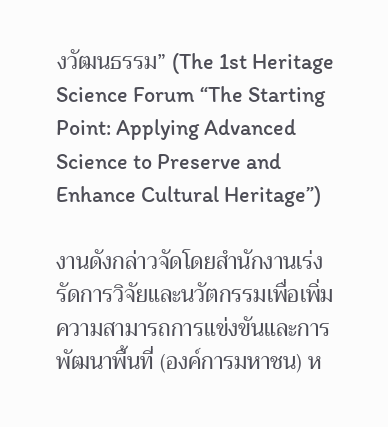งวัฒนธรรม” (The 1st Heritage Science Forum “The Starting Point: Applying Advanced Science to Preserve and Enhance Cultural Heritage”)

งานดังกล่าวจัดโดยสำนักงานเร่งรัดการวิจัยและนวัตกรรมเพื่อเพิ่มความสามารถการแข่งขันและการพัฒนาพื้นที่ (องค์การมหาชน) ห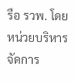รือ รวพ. โดยหน่วยบริหารจัดการ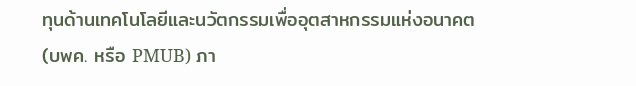ทุนด้านเทคโนโลยีและนวัตกรรมเพื่ออุตสาหกรรมแห่งอนาคต (บพค. หรือ PMUB) ภา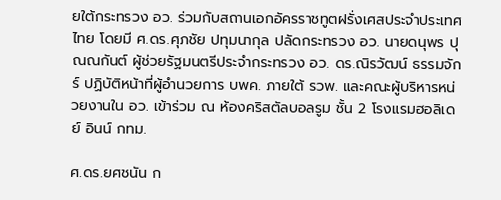ยใต้กระทรวง อว. ร่วมกับสถานเอกอัครราชทูตฝรั่งเศสประจำประเทศไทย โดยมี ศ.ดร.ศุภชัย ปทุมนากุล ปลัดกระทรวง อว. นายดนุพร ปุณณกันต์ ผู้ช่วยรัฐมนตรีประจำกระทรวง อว. ดร.ณิรวัฒน์ ธรรมจักร์ ปฏิบัติหน้าที่ผู้อำนวยการ บพค. ภายใต้ รวพ. และคณะผู้บริหารหน่วยงานใน อว. เข้าร่วม ณ ห้องคริสตัลบอลรูม ชั้น 2 โรงแรมฮอลิเดย์ อินน์ กทม.

ศ.ดร.ยศชนัน ก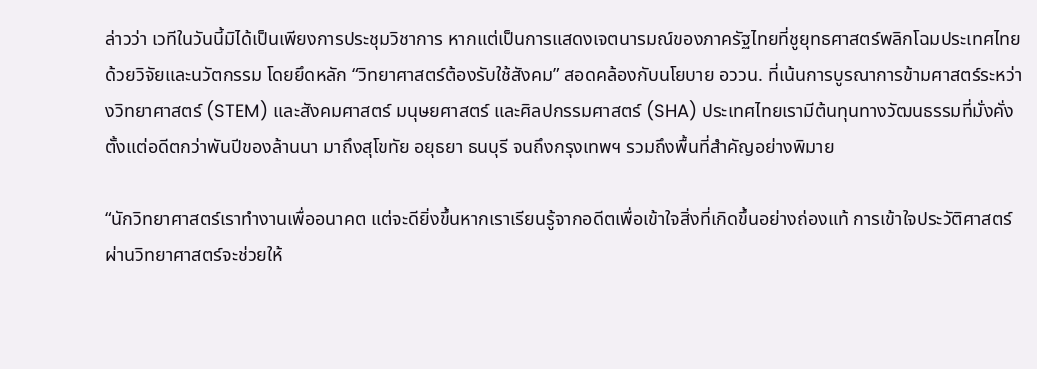ล่าวว่า เวทีในวันนี้มิได้เป็นเพียงการประชุมวิชาการ หากแต่เป็นการแสดงเจตนารมณ์ของภาครัฐไทยที่ชูยุทธศาสตร์พลิกโฉมประเทศไทยด้วยวิจัยและนวัตกรรม โดยยึดหลัก “วิทยาศาสตร์ต้องรับใช้สังคม” สอดคล้องกับนโยบาย อววน. ที่เน้นการบูรณาการข้ามศาสตร์ระหว่างวิทยาศาสตร์ (STEM) และสังคมศาสตร์ มนุษยศาสตร์ และศิลปกรรมศาสตร์ (SHA) ประเทศไทยเรามีต้นทุนทางวัฒนธรรมที่มั่งคั่ง ตั้งแต่อดีตกว่าพันปีของล้านนา มาถึงสุโขทัย อยุธยา ธนบุรี จนถึงกรุงเทพฯ รวมถึงพื้นที่สำคัญอย่างพิมาย

“นักวิทยาศาสตร์เราทำงานเพื่ออนาคต แต่จะดียิ่งขึ้นหากเราเรียนรู้จากอดีตเพื่อเข้าใจสิ่งที่เกิดขึ้นอย่างถ่องแท้ การเข้าใจประวัติศาสตร์ผ่านวิทยาศาสตร์จะช่วยให้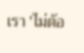เรา 'ไม่ต้อ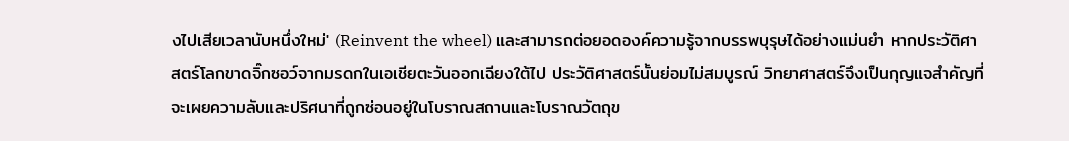งไปเสียเวลานับหนึ่งใหม่' (Reinvent the wheel) และสามารถต่อยอดองค์ความรู้จากบรรพบุรุษได้อย่างแม่นยำ หากประวัติศาสตร์โลกขาดจิ๊กซอว์จากมรดกในเอเชียตะวันออกเฉียงใต้ไป ประวัติศาสตร์นั้นย่อมไม่สมบูรณ์ วิทยาศาสตร์จึงเป็นกุญแจสำคัญที่จะเผยความลับและปริศนาที่ถูกซ่อนอยู่ในโบราณสถานและโบราณวัตถุข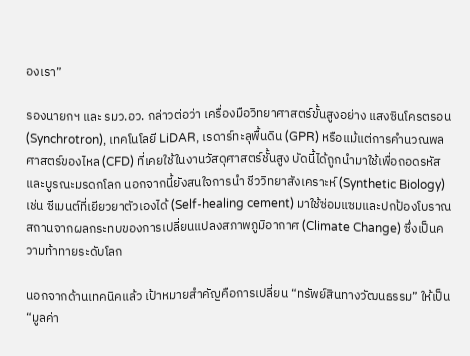องเรา”

รองนายกฯ และ รมว.อว. กล่าวต่อว่า เครื่องมือวิทยาศาสตร์ขั้นสูงอย่าง แสงซินโครตรอน (Synchrotron), เทคโนโลยี LiDAR, เรดาร์ทะลุพื้นดิน (GPR) หรือแม้แต่การคำนวณพลศาสตร์ของไหล (CFD) ที่เคยใช้ในงานวัสดุศาสตร์ชั้นสูง บัดนี้ได้ถูกนำมาใช้เพื่อถอดรหัสและบูรณะมรดกโลก นอกจากนี้ยังสนใจการนำ ชีววิทยาสังเคราะห์ (Synthetic Biology) เช่น ซีเมนต์ที่เยียวยาตัวเองได้ (Self-healing cement) มาใช้ซ่อมแซมและปกป้องโบราณสถานจากผลกระทบของการเปลี่ยนแปลงสภาพภูมิอากาศ (Climate Change) ซึ่งเป็นความท้าทายระดับโลก

นอกจากด้านเทคนิคแล้ว เป้าหมายสำคัญคือการเปลี่ยน “ทรัพย์สินทางวัฒนธรรม” ให้เป็น “มูลค่า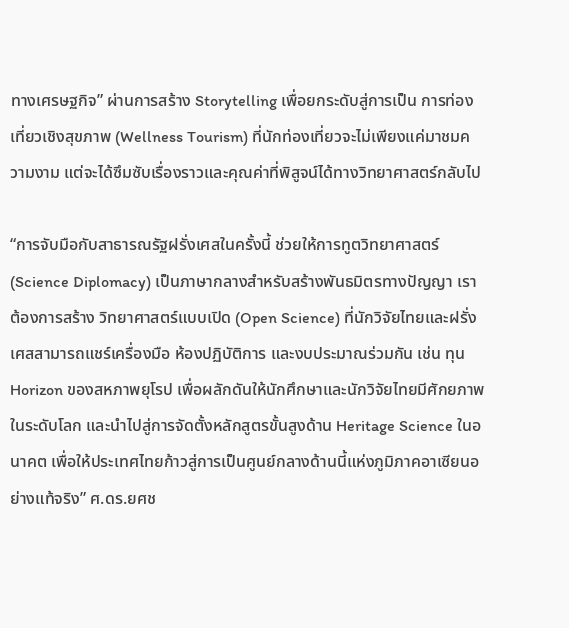ทางเศรษฐกิจ” ผ่านการสร้าง Storytelling เพื่อยกระดับสู่การเป็น การท่องเที่ยวเชิงสุขภาพ (Wellness Tourism) ที่นักท่องเที่ยวจะไม่เพียงแค่มาชมความงาม แต่จะได้ซึมซับเรื่องราวและคุณค่าที่พิสูจน์ได้ทางวิทยาศาสตร์กลับไป

“การจับมือกับสาธารณรัฐฝรั่งเศสในครั้งนี้ ช่วยให้การทูตวิทยาศาสตร์ (Science Diplomacy) เป็นภาษากลางสำหรับสร้างพันธมิตรทางปัญญา เราต้องการสร้าง วิทยาศาสตร์แบบเปิด (Open Science) ที่นักวิจัยไทยและฝรั่งเศสสามารถแชร์เครื่องมือ ห้องปฏิบัติการ และงบประมาณร่วมกัน เช่น ทุน Horizon ของสหภาพยุโรป เพื่อผลักดันให้นักศึกษาและนักวิจัยไทยมีศักยภาพในระดับโลก และนำไปสู่การจัดตั้งหลักสูตรขั้นสูงด้าน Heritage Science ในอนาคต เพื่อให้ประเทศไทยก้าวสู่การเป็นศูนย์กลางด้านนี้แห่งภูมิภาคอาเซียนอย่างแท้จริง” ศ.ดร.ยศช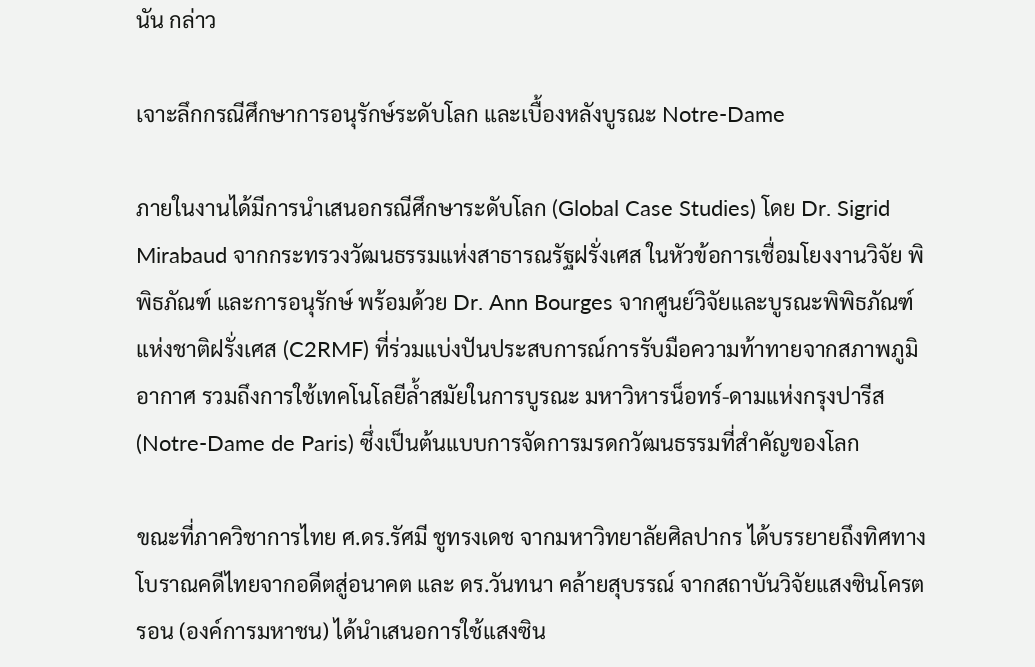นัน กล่าว

เจาะลึกกรณีศึกษาการอนุรักษ์ระดับโลก และเบื้องหลังบูรณะ Notre-Dame

ภายในงานได้มีการนำเสนอกรณีศึกษาระดับโลก (Global Case Studies) โดย Dr. Sigrid Mirabaud จากกระทรวงวัฒนธรรมแห่งสาธารณรัฐฝรั่งเศส ในหัวข้อการเชื่อมโยงงานวิจัย พิพิธภัณฑ์ และการอนุรักษ์ พร้อมด้วย Dr. Ann Bourges จากศูนย์วิจัยและบูรณะพิพิธภัณฑ์แห่งชาติฝรั่งเศส (C2RMF) ที่ร่วมแบ่งปันประสบการณ์การรับมือความท้าทายจากสภาพภูมิอากาศ รวมถึงการใช้เทคโนโลยีล้ำสมัยในการบูรณะ มหาวิหารน็อทร์-ดามแห่งกรุงปารีส (Notre-Dame de Paris) ซึ่งเป็นต้นแบบการจัดการมรดกวัฒนธรรมที่สำคัญของโลก

ขณะที่ภาควิชาการไทย ศ.ดร.รัศมี ชูทรงเดช จากมหาวิทยาลัยศิลปากร ได้บรรยายถึงทิศทางโบราณคดีไทยจากอดีตสู่อนาคต และ ดร.วันทนา คล้ายสุบรรณ์ จากสถาบันวิจัยแสงซินโครตรอน (องค์การมหาชน) ได้นำเสนอการใช้แสงซิน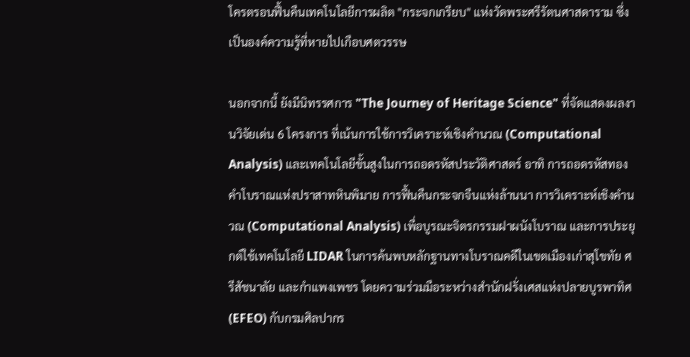โครตรอนฟื้นคืนเทคโนโลยีการผลิต "กระจกเกรียบ" แห่งวัดพระศรีรัตนศาสดาราม ซึ่งเป็นองค์ความรู้ที่หายไปเกือบศตวรรษ

นอกจากนี้ ยังมีนิทรรศการ "The Journey of Heritage Science" ที่จัดแสดงผลงานวิจัยเด่น 6 โครงการ ที่เน้นการใช้การวิเคราะห์เชิงคำนวณ (Computational Analysis) และเทคโนโลยีขั้นสูงในการถอดรหัสประวัติศาสตร์ อาทิ การถอดรหัสทองคำโบราณแห่งปราสาทหินพิมาย การฟื้นคืนกระจกจืนแห่งล้านนา การวิเคราะห์เชิงคำนวณ (Computational Analysis) เพื่อบูรณะจิตรกรรมฝาผนังโบราณ และการประยุกต์ใช้เทคโนโลยี LIDAR ในการค้นพบหลักฐานทางโบราณคดีในเขตเมืองเก่าสุโขทัย ศรีสัชนาลัย และกำแพงเพชร โดยความร่วมมือระหว่างสำนักฝรั่งเศสแห่งปลายบูรพาทิศ (EFEO) กับกรมศิลปากร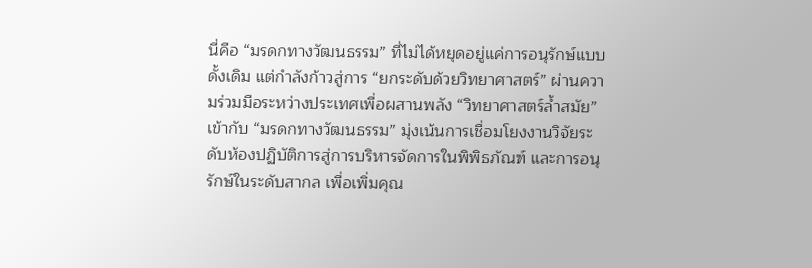นี่คือ “มรดกทางวัฒนธรรม” ที่ไม่ได้หยุดอยู่แค่การอนุรักษ์แบบดั้งเดิม แต่กำลังก้าวสู่การ “ยกระดับด้วยวิทยาศาสตร์” ผ่านความร่วมมือระหว่างประเทศเพื่อผสานพลัง “วิทยาศาสตร์ล้ำสมัย” เข้ากับ “มรดกทางวัฒนธรรม” มุ่งเน้นการเชื่อมโยงงานวิจัยระดับห้องปฏิบัติการสู่การบริหารจัดการในพิพิธภัณฑ์ และการอนุรักษ์ในระดับสากล เพื่อเพิ่มคุณ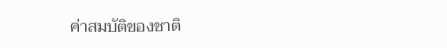ค่าสมบัติของชาติ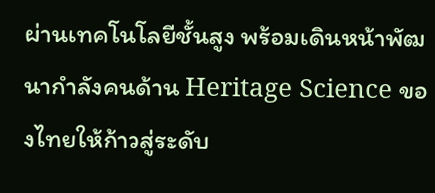ผ่านเทคโนโลยีชั้นสูง พร้อมเดินหน้าพัฒนากำลังคนด้าน Heritage Science ของไทยให้ก้าวสู่ระดับ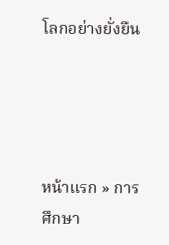โลกอย่างยั่งยืน




หน้าแรก » การศึกษา